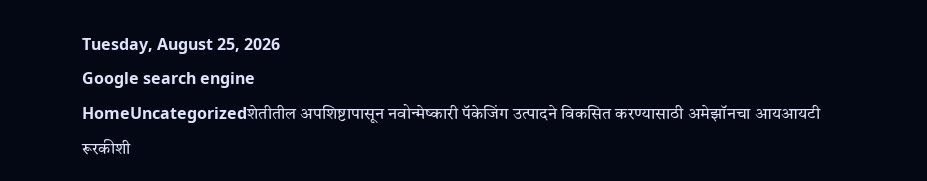Tuesday, August 25, 2026
Google search engine
HomeUncategorizedशेतीतील अपशिष्टापासून नवोन्मेष्कारी पॅकेजिंग उत्पादने विकसित करण्यासाठी अमेझॉनचा आयआयटी रूरकीशी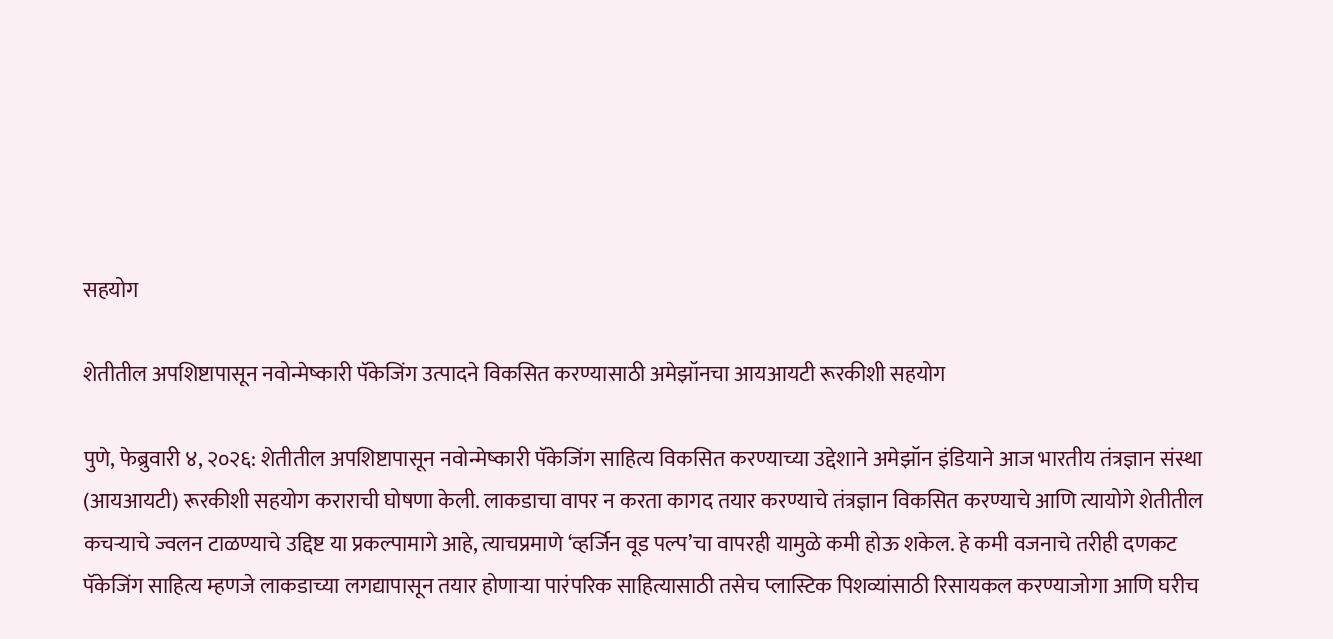सहयोग

शेतीतील अपशिष्टापासून नवोन्मेष्कारी पॅकेजिंग उत्पादने विकसित करण्यासाठी अमेझॉनचा आयआयटी रूरकीशी सहयोग

पुणे, फेब्रुवारी ४, २०२६: शेतीतील अपशिष्टापासून नवोन्मेष्कारी पॅकेजिंग साहित्य विकसित करण्याच्या उद्देशाने अमेझॉन इंडियाने आज भारतीय तंत्रज्ञान संस्था (आयआयटी) रूरकीशी सहयोग कराराची घोषणा केली. लाकडाचा वापर न करता कागद तयार करण्याचे तंत्रज्ञान विकसित करण्याचे आणि त्यायोगे शेतीतील कचऱ्याचे ज्वलन टाळण्याचे उद्दिष्ट या प्रकल्पामागे आहे, त्याचप्रमाणे ‘व्हर्जिन वूड पल्प’चा वापरही यामुळे कमी होऊ शकेल. हे कमी वजनाचे तरीही दणकट पॅकेजिंग साहित्य म्हणजे लाकडाच्या लगद्यापासून तयार होणाऱ्या पारंपरिक साहित्यासाठी तसेच प्लास्टिक पिशव्यांसाठी रिसायकल करण्याजोगा आणि घरीच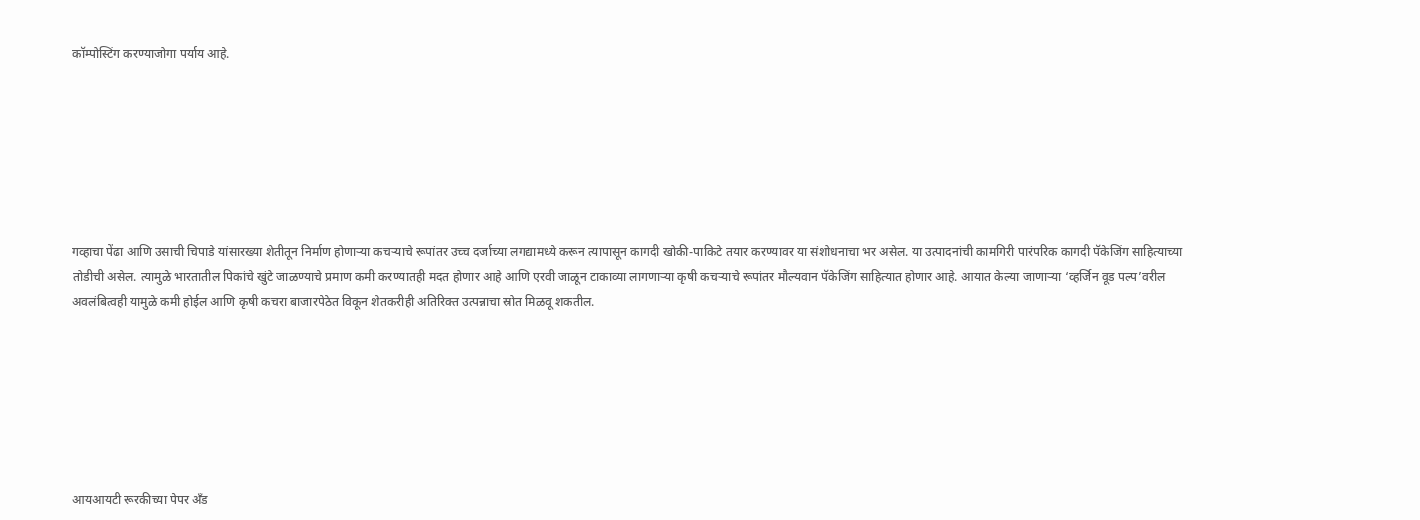कॉम्पोस्टिंग करण्याजोगा पर्याय आहे.







गव्हाचा पेंढा आणि उसाची चिपाडे यांसारख्या शेतीतून निर्माण होणाऱ्या कचऱ्याचे रूपांतर उच्च दर्जाच्या लगद्यामध्ये करून त्यापासून कागदी खोकी-पाकिटे तयार करण्यावर या संशोधनाचा भर असेल. या उत्पादनांची कामगिरी पारंपरिक कागदी पॅकेजिंग साहित्याच्या तोडीची असेल. त्यामुळे भारतातील पिकांचे खुंटे जाळण्याचे प्रमाण कमी करण्यातही मदत होणार आहे आणि एरवी जाळून टाकाव्या लागणाऱ्या कृषी कचऱ्याचे रूपांतर मौल्यवान पॅकेजिंग साहित्यात होणार आहे. आयात केल्या जाणाऱ्या ‘व्हर्जिन वूड पल्प’वरील अवलंबित्वही यामुळे कमी होईल आणि कृषी कचरा बाजारपेठेत विकून शेतकरीही अतिरिक्त उत्पन्नाचा स्रोत मिळवू शकतील.







आयआयटी रूरकीच्या पेपर अँड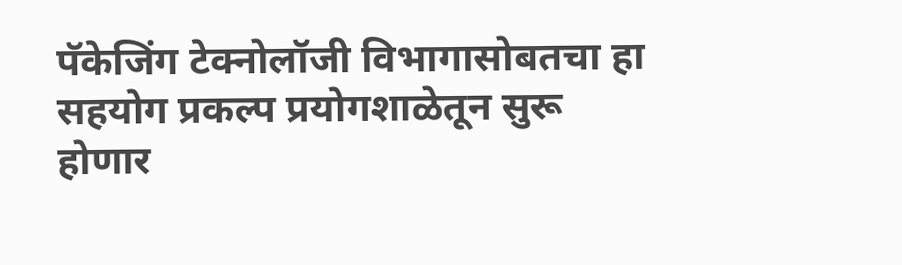पॅकेजिंग टेक्नोलॉजी विभागासोबतचा हा सहयोग प्रकल्प प्रयोगशाळेतून सुरू होणार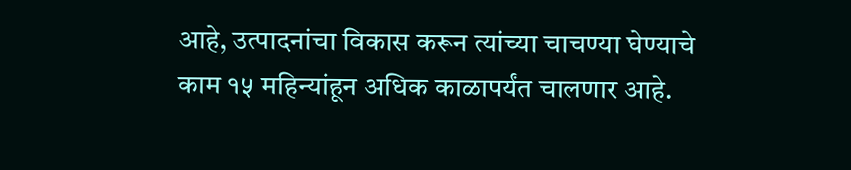आहे, उत्पादनांचा विकास करून त्यांच्या चाचण्या घेण्याचे काम १५ महिन्यांहून अधिक काळापर्यंत चालणार आहे.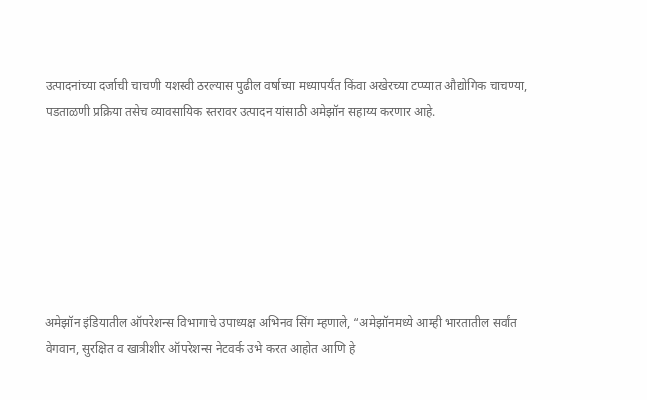उत्पादनांच्या दर्जाची चाचणी यशस्वी ठरल्यास पुढील वर्षाच्या मध्यापर्यंत किंवा अखेरच्या टप्प्यात औद्योगिक चाचण्या, पडताळणी प्रक्रिया तसेच व्यावसायिक स्तरावर उत्पादन यांसाठी अमेझॉन सहाय्य करणार आहे.







अमेझॉन इंडियातील ऑपरेशन्स विभागाचे उपाध्यक्ष अभिनव सिंग म्हणाले, “अमेझॉनमध्ये आम्ही भारतातील सर्वांत वेगवान, सुरक्षित व खात्रीशीर ऑपरेशन्स नेटवर्क उभे करत आहोत आणि हे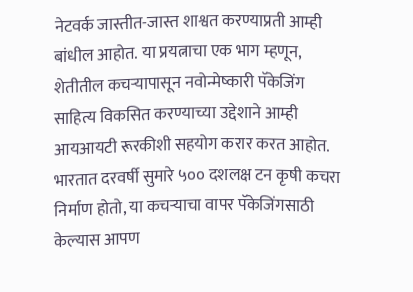नेटवर्क जास्तीत-जास्त शाश्वत करण्याप्रती आम्ही बांधील आहोत. या प्रयत्नाचा एक भाग म्हणून, शेतीतील कचऱ्यापासून नवोन्मेष्कारी पॅकेजिंग साहित्य विकसित करण्याच्या उद्देशाने आम्ही आयआयटी रूरकीशी सहयोग करार करत आहोत. भारतात दरवर्षी सुमारे ५०० दशलक्ष टन कृषी कचरा निर्माण होतो, या कचऱ्याचा वापर पॅकेजिंगसाठी केल्यास आपण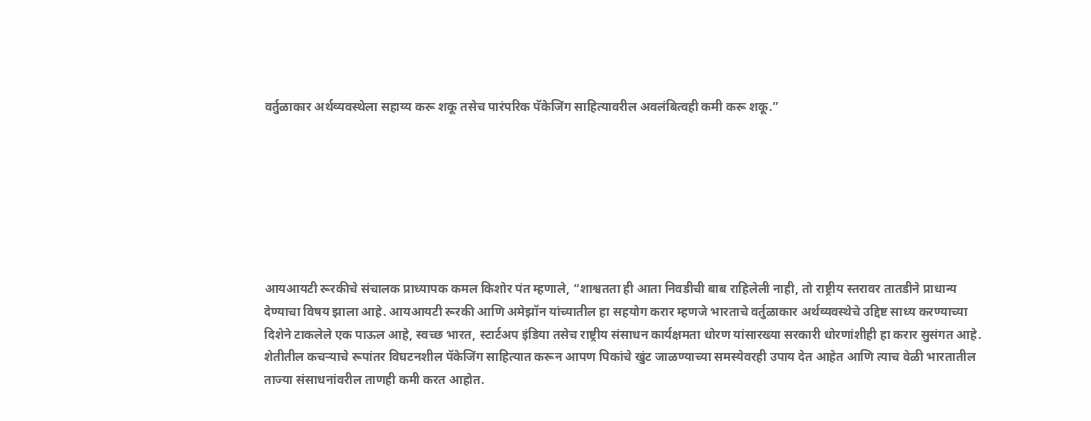वर्तुळाकार अर्थव्यवस्थेला सहाय्य करू शकू तसेच पारंपरिक पॅकेजिंग साहित्यावरील अवलंबित्वही कमी करू शकू.”







आयआयटी रूरकीचे संचालक प्राध्यापक कमल किशोर पंत म्हणाले, “शाश्वतता ही आता निवडीची बाब राहिलेली नाही, तो राष्ट्रीय स्तरावर तातडीने प्राधान्य देण्याचा विषय झाला आहे. आयआयटी रूरकी आणि अमेझॉन यांच्यातील हा सहयोग करार म्हणजे भारताचे वर्तुळाकार अर्थव्यवस्थेचे उद्दिष्ट साध्य करण्याच्या दिशेने टाकलेले एक पाऊल आहे, स्वच्छ भारत, स्टार्टअप इंडिया तसेच राष्ट्रीय संसाधन कार्यक्षमता धोरण यांसारख्या सरकारी धोरणांशीही हा करार सुसंगत आहे. शेतीतील कचऱ्याचे रूपांतर विघटनशील पॅकेजिंग साहित्यात करून आपण पिकांचे खुंट जाळण्याच्या समस्येवरही उपाय देत आहेत आणि त्याच वेळी भारतातील ताज्या संसाधनांवरील ताणही कमी करत आहोत.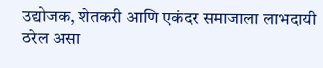उद्योजक, शेतकरी आणि एकंदर समाजाला लाभदायी ठरेल असा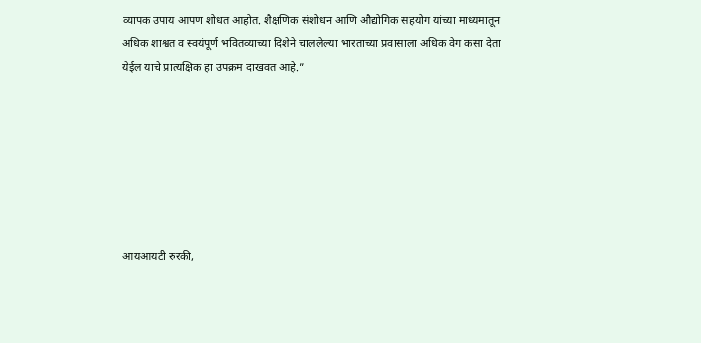व्यापक उपाय आपण शोधत आहोत. शैक्षणिक संशोधन आणि औद्योगिक सहयोग यांच्या माध्यमातून अधिक शाश्वत व स्वयंपूर्ण भवितव्याच्या दिशेने चाललेल्या भारताच्या प्रवासाला अधिक वेग कसा देता येईल याचे प्रात्यक्षिक हा उपक्रम दाखवत आहे.”







आयआयटी रुरकी,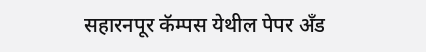सहारनपूर कॅम्पस येथील पेपर अँड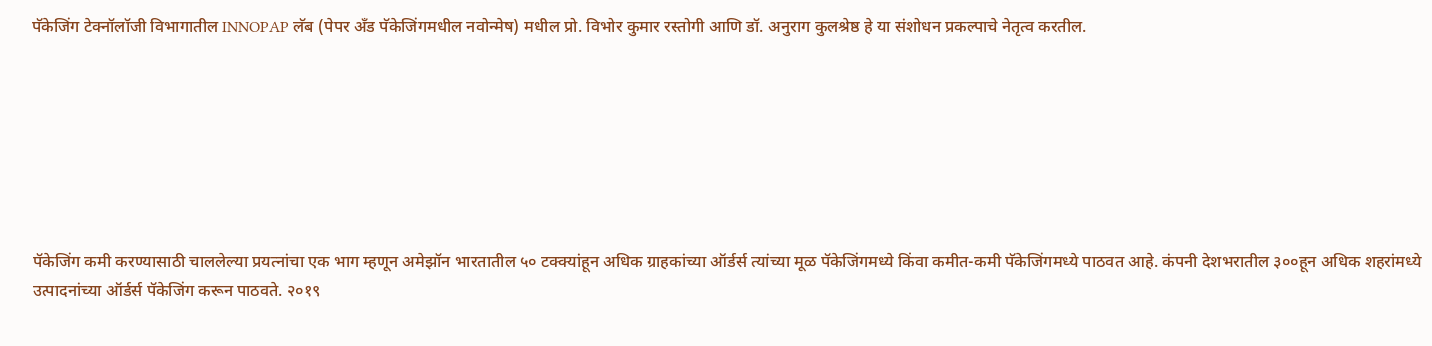पॅकेजिंग टेक्नॉलॉजी विभागातील INNOPAP लॅब (पेपर अँड पॅकेजिंगमधील नवोन्मेष) मधील प्रो. विभोर कुमार रस्तोगी आणि डॉ. अनुराग कुलश्रेष्ठ हे या संशोधन प्रकल्पाचे नेतृत्व करतील.







पॅकेजिंग कमी करण्यासाठी चाललेल्या प्रयत्नांचा एक भाग म्हणून अमेझॉन भारतातील ५० टक्क्यांहून अधिक ग्राहकांच्या ऑर्डर्स त्यांच्या मूळ पॅकेजिंगमध्ये किंवा कमीत-कमी पॅकेजिंगमध्ये पाठवत आहे. कंपनी देशभरातील ३००हून अधिक शहरांमध्ये उत्पादनांच्या ऑर्डर्स पॅकेजिंग करून पाठवते. २०१९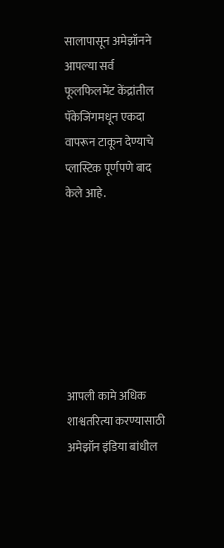सालापासून अमेझॉनने आपल्या सर्व फूलफिलमेंट केंद्रांतील पॅकेजिंगमधून एकदा वापरून टाकून देण्याचे प्लास्टिक पूर्णपणे बाद केले आहे.







आपली कामे अधिक शाश्वतरित्या करण्यासाठी अमेझॉन इंडिया बांधील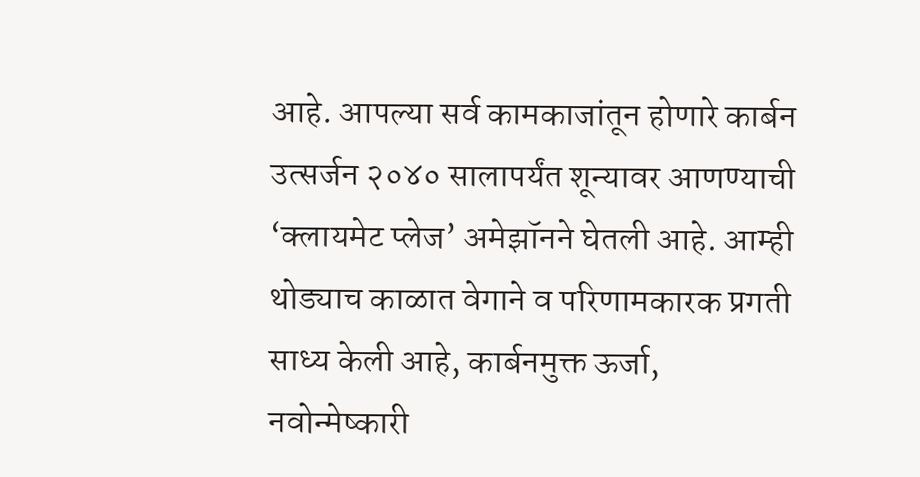आहे. आपल्या सर्व कामकाजांतून होणारे कार्बन उत्सर्जन २०४० सालापर्यंत शून्यावर आणण्याची ‘क्लायमेट प्लेज’ अमेझॉनने घेतली आहे. आम्ही थोड्याच काळात वेगाने व परिणामकारक प्रगती साध्य केली आहे, कार्बनमुक्त ऊर्जा, नवोन्मेष्कारी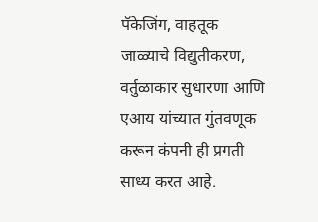पॅकेजिंग, वाहतूक जाळ्याचे विद्युतीकरण, वर्तुळाकार सुधारणा आणि एआय यांच्यात गुंतवणूक करून कंपनी ही प्रगती साध्य करत आहे.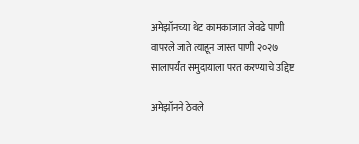अमेझॉनच्या थेट कामकाजात जेवढे पाणी वापरले जाते त्याहून जास्त पाणी २०२७ सालापर्यंत समुदायाला परत करण्याचे उद्दिष्ट

अमेझॉनने ठेवले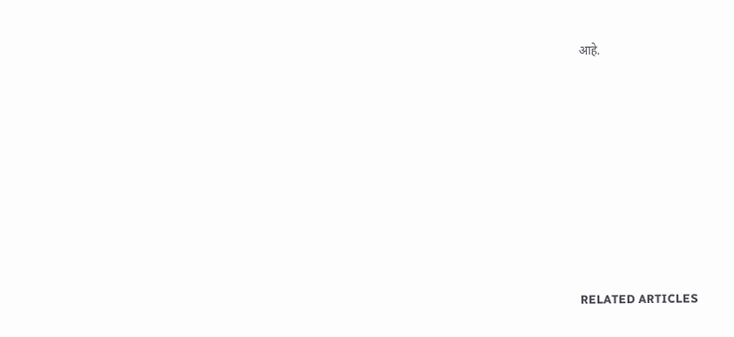आहे.











RELATED ARTICLES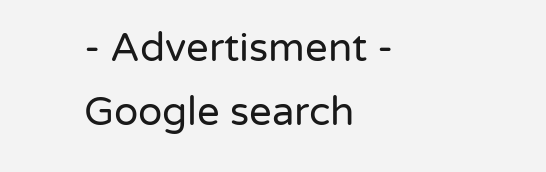- Advertisment -
Google search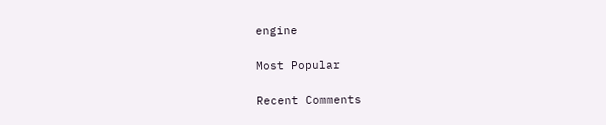engine

Most Popular

Recent Comments